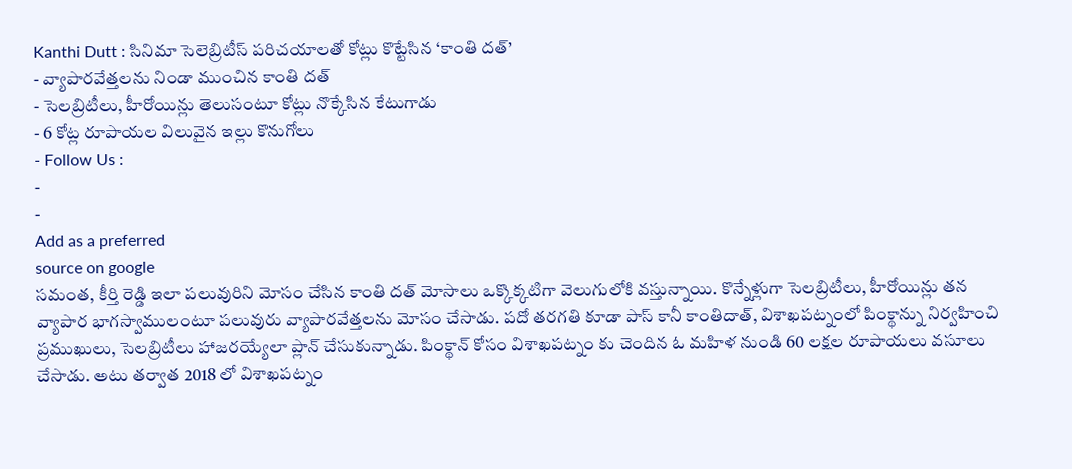Kanthi Dutt : సినిమా సెలెబ్రిటీస్ పరిచయాలతో కోట్లు కొట్టేసిన ‘కాంతి దత్’
- వ్యాపారవేత్తలను నిండా ముంచిన కాంతి దత్
- సెలబ్రిటీలు, హీరోయిన్లు తెలుసంటూ కోట్లు నొక్కేసిన కేటుగాడు
- 6 కోట్ల రూపాయల విలువైన ఇల్లు కొనుగోలు
- Follow Us :
-
-
Add as a preferred
source on google
సమంత, కీర్తి రెడ్డి ఇలా పలువురిని మోసం చేసిన కాంతి దత్ మోసాలు ఒక్కొక్కటిగా వెలుగులోకి వస్తున్నాయి. కొన్నేళ్లుగా సెలబ్రిటీలు, హీరోయిన్లు తన వ్యాపార భాగస్వాములంటూ పలువురు వ్యాపారవేత్తలను మోసం చేసాడు. పదో తరగతి కూడా పాస్ కానీ కాంతిదాత్, విశాఖపట్నంలో పింక్థాన్ను నిర్వహించి ప్రముఖులు, సెలబ్రిటీలు హాజరయ్యేలా ప్లాన్ చేసుకున్నాడు. పింక్థాన్ కోసం విశాఖపట్నం కు చెందిన ఓ మహిళ నుండి 60 లక్షల రూపాయలు వసూలు చేసాడు. అటు తర్వాత 2018 లో విశాఖపట్నం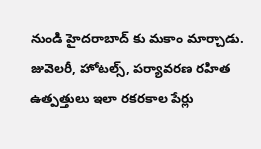నుండి హైదరాబాద్ కు మకాం మార్చాడు. జువెలరీ, హోటల్స్, పర్యావరణ రహిత ఉత్పత్తులు ఇలా రకరకాల పేర్లు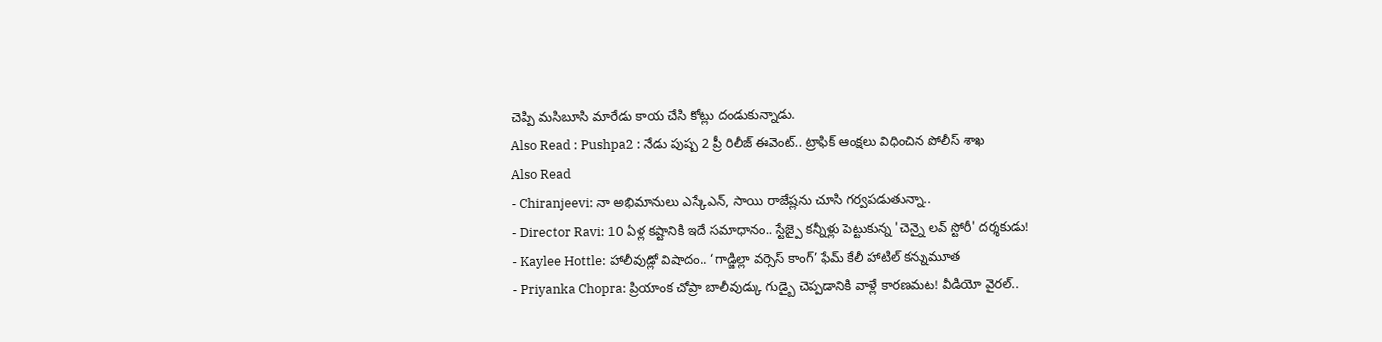చెప్పి మసిబూసి మారేడు కాయ చేసి కోట్లు దండుకున్నాడు.
Also Read : Pushpa2 : నేడు పుష్ప 2 ప్రీ రిలీజ్ ఈవెంట్.. ట్రాఫిక్ ఆంక్షలు విధించిన పోలీస్ శాఖ
Also Read
- Chiranjeevi: నా అభిమానులు ఎస్కేఎన్, సాయి రాజేష్లను చూసి గర్వపడుతున్నా..
- Director Ravi: 10 ఏళ్ల కష్టానికి ఇదే సమాధానం.. స్టేజ్పై కన్నీళ్లు పెట్టుకున్న 'చెన్నై లవ్ స్టోరీ' దర్శకుడు!
- Kaylee Hottle: హాలీవుడ్లో విషాదం.. ‘గాడ్జిల్లా వర్సెస్ కాంగ్’ ఫేమ్ కేలీ హాటిల్ కన్నుమూత
- Priyanka Chopra: ప్రియాంక చోప్రా బాలీవుడ్కు గుడ్బై చెప్పడానికి వాళ్లే కారణమట! వీడియో వైరల్..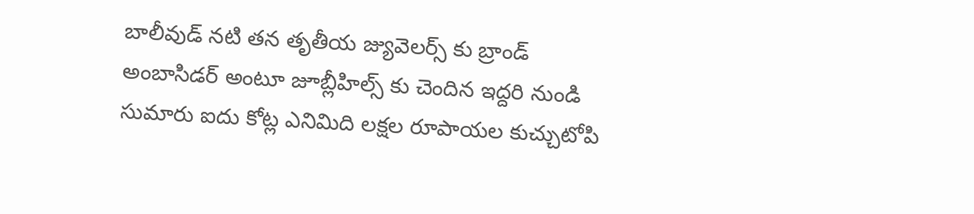బాలీవుడ్ నటి తన తృతీయ జ్యువెలర్స్ కు బ్రాండ్ అంబాసిడర్ అంటూ జూబ్లీహిల్స్ కు చెందిన ఇద్దరి నుండి సుమారు ఐదు కోట్ల ఎనిమిది లక్షల రూపాయల కుచ్చుటోపి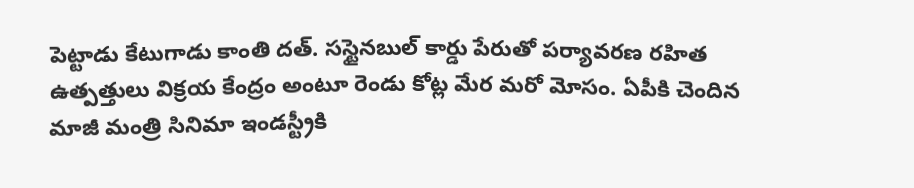పెట్టాడు కేటుగాడు కాంతి దత్. సస్టైనబుల్ కార్డు పేరుతో పర్యావరణ రహిత ఉత్పత్తులు విక్రయ కేంద్రం అంటూ రెండు కోట్ల మేర మరో మోసం. ఏపీకి చెందిన మాజీ మంత్రి సినిమా ఇండస్ట్రీకి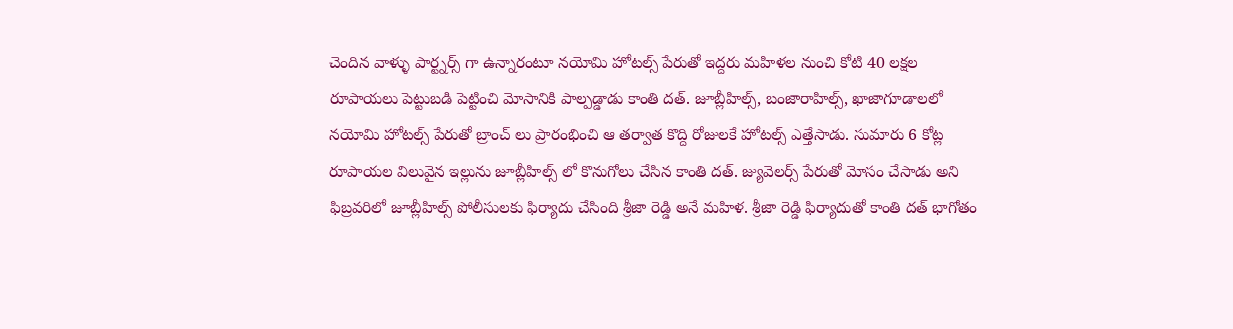చెందిన వాళ్ళు పార్ట్నర్స్ గా ఉన్నారంటూ నయోమి హోటల్స్ పేరుతో ఇద్దరు మహిళల నుంచి కోటి 40 లక్షల రూపాయలు పెట్టుబడి పెట్టించి మోసానికి పాల్పడ్డాడు కాంతి దత్. జూబ్లీహిల్స్, బంజారాహిల్స్, ఖాజాగూడాలలో నయోమి హోటల్స్ పేరుతో బ్రాంచ్ లు ప్రారంభించి ఆ తర్వాత కొద్ది రోజులకే హోటల్స్ ఎత్తేసాడు. సుమారు 6 కోట్ల రూపాయల విలువైన ఇల్లును జూబ్లీహిల్స్ లో కొనుగోలు చేసిన కాంతి దత్. జ్యువెలర్స్ పేరుతో మోసం చేసాడు అని ఫిబ్రవరిలో జూబ్లీహిల్స్ పోలీసులకు ఫిర్యాదు చేసింది శ్రీజా రెడ్డి అనే మహిళ. శ్రీజా రెడ్డి ఫిర్యాదుతో కాంతి దత్ భాగోతం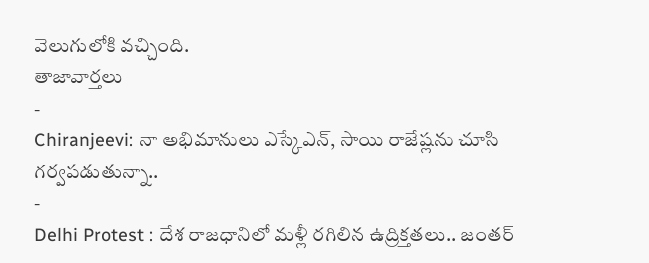వెలుగులోకి వచ్చింది.
తాజావార్తలు
-
Chiranjeevi: నా అభిమానులు ఎస్కేఎన్, సాయి రాజేష్లను చూసి గర్వపడుతున్నా..
-
Delhi Protest : దేశ రాజధానిలో మళ్లీ రగిలిన ఉద్రిక్తతలు.. జంతర్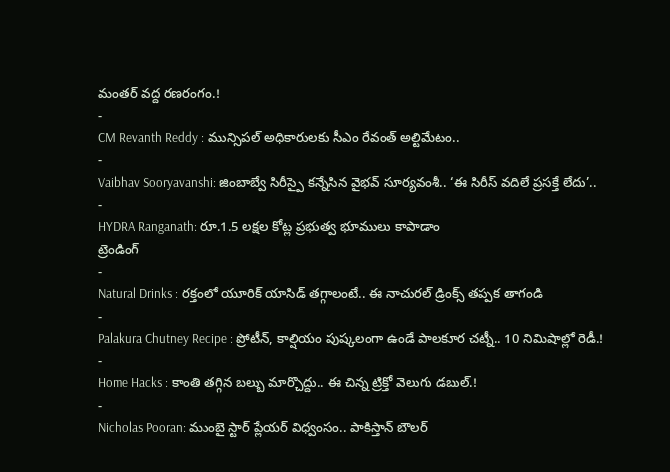మంతర్ వద్ద రణరంగం.!
-
CM Revanth Reddy : మున్సిపల్ అధికారులకు సీఎం రేవంత్ అల్టిమేటం..
-
Vaibhav Sooryavanshi: జింబాబ్వే సిరీస్పై కన్నేసిన వైభవ్ సూర్యవంశీ.. ‘ఈ సిరీస్ వదిలే ప్రసక్తే లేదు’..
-
HYDRA Ranganath: రూ.1.5 లక్షల కోట్ల ప్రభుత్వ భూములు కాపాడాం
ట్రెండింగ్
-
Natural Drinks : రక్తంలో యూరిక్ యాసిడ్ తగ్గాలంటే.. ఈ నాచురల్ డ్రింక్స్ తప్పక తాగండి
-
Palakura Chutney Recipe : ప్రోటీన్, కాల్షియం పుష్కలంగా ఉండే పాలకూర చట్నీ.. 10 నిమిషాల్లో రెడీ.!
-
Home Hacks : కాంతి తగ్గిన బల్బు మార్చొద్దు.. ఈ చిన్న ట్రిక్తో వెలుగు డబుల్.!
-
Nicholas Pooran: ముంబై స్టార్ ప్లేయర్ విధ్వంసం.. పాకిస్తాన్ బౌలర్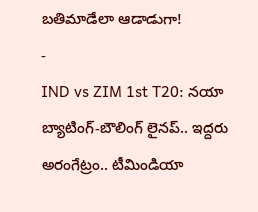బతిమాడేలా ఆడాడుగా!
-
IND vs ZIM 1st T20: నయా బ్యాటింగ్-బౌలింగ్ లైనప్.. ఇద్దరు అరంగేట్రం.. టీమిండియా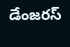డేంజరస్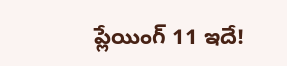ప్లేయింగ్ 11 ఇదే!